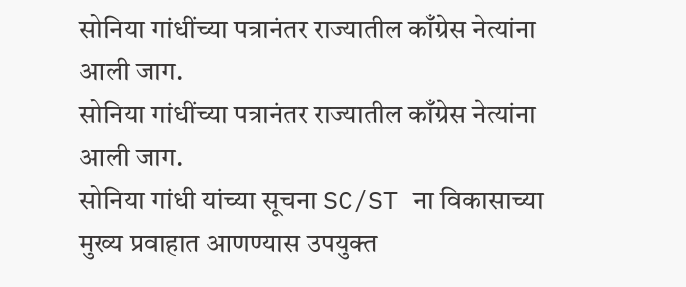सोनिया गांधींच्या पत्रानंतर राज्यातील काँग्रेस नेत्यांना आली जाग.
सोनिया गांधींच्या पत्रानंतर राज्यातील काँग्रेस नेत्यांना आली जाग.
सोनिया गांधी यांच्या सूचना SC/ST ना विकासाच्या मुख्य प्रवाहात आणण्यास उपयुक्त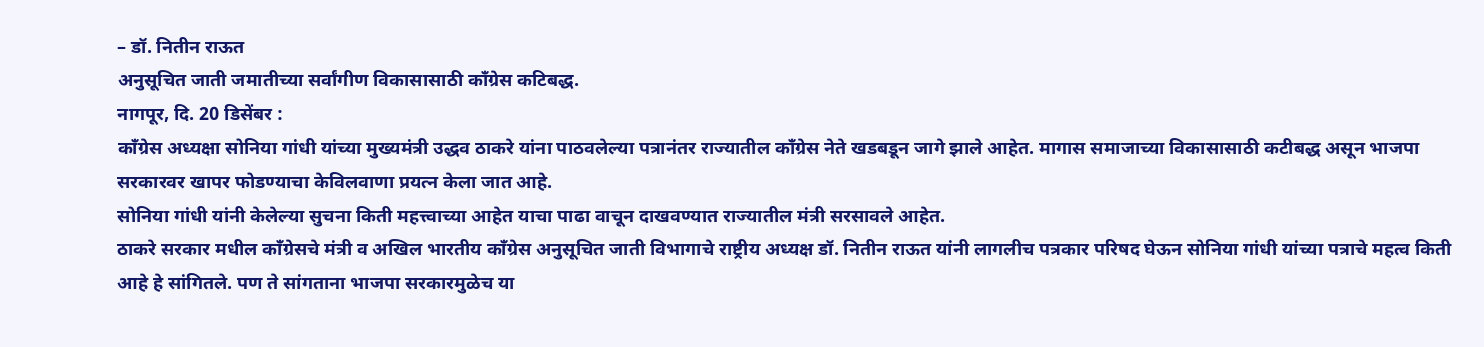– डॉ. नितीन राऊत
अनुसूचित जाती जमातीच्या सर्वांगीण विकासासाठी काँग्रेस कटिबद्ध.
नागपूर, दि. 20 डिसेंबर :
काँग्रेस अध्यक्षा सोनिया गांधी यांच्या मुख्यमंत्री उद्धव ठाकरे यांना पाठवलेल्या पत्रानंतर राज्यातील काँग्रेस नेते खडबडून जागे झाले आहेत. मागास समाजाच्या विकासासाठी कटीबद्ध असून भाजपा सरकारवर खापर फोडण्याचा केविलवाणा प्रयत्न केला जात आहे.
सोनिया गांधी यांनी केलेल्या सुचना किती महत्त्वाच्या आहेत याचा पाढा वाचून दाखवण्यात राज्यातील मंत्री सरसावले आहेत.
ठाकरे सरकार मधील काँग्रेसचे मंत्री व अखिल भारतीय काँग्रेस अनुसूचित जाती विभागाचे राष्ट्रीय अध्यक्ष डॉ. नितीन राऊत यांनी लागलीच पत्रकार परिषद घेऊन सोनिया गांधी यांच्या पत्राचे महत्व किती आहे हे सांगितले. पण ते सांगताना भाजपा सरकारमुळेच या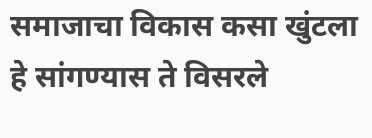समाजाचा विकास कसा खुंटला हे सांगण्यास ते विसरले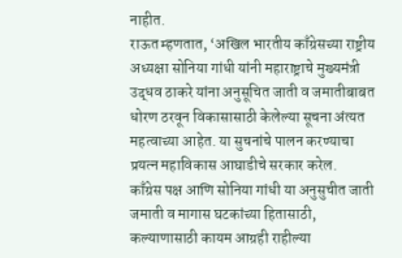नाहीत.
राऊत म्हणतात, ‘अखिल भारतीय काँग्रेसच्या राष्ट्रीय अध्यक्षा सोनिया गांधी यांनी महाराष्ट्राचे मुख्यमंत्री उद्धव ठाकरे यांना अनुसूचित जाती व जमातीबाबत धोरण ठरवून विकासासाठी केलेल्या सूचना अंत्यत महत्वाच्या आहेत. या सुचनांचे पालन करण्याचा प्रयत्न महाविकास आघाडीचे सरकार करेल.
काँग्रेस पक्ष आणि सोनिया गांधी या अनुसुचीत जाती जमाती व मागास घटकांच्या हितासाठी, कल्याणासाठी कायम आग्रही राहील्या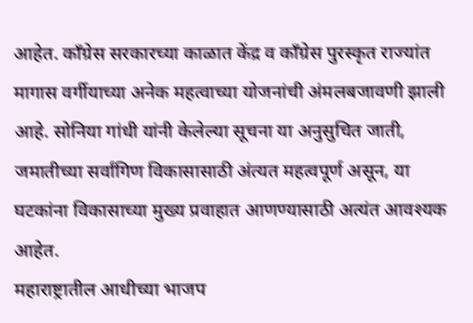आहेत. काँग्रेस सरकारच्या काळात केंद्र व काँग्रेस पुरस्कृत राज्यांत मागास वर्गीयाच्या अनेक महत्वाच्या योजनांची अंमलबजावणी झाली आहे. सोनिया गांधी यांनी केलेल्या सूचना या अनुसुचित जाती, जमातीच्या सर्वांगिण विकासासाठी अंत्यत महत्वपूर्ण असून, या घटकांना विकासाच्या मुख्य प्रवाहात आणण्यासाठी अत्यंत आवश्यक आहेत.
महाराष्ट्रातील आधीच्या भाजप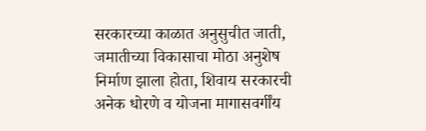सरकारच्या काळात अनुसुचीत जाती, जमातीच्या विकासाचा मोठा अनुशेष निर्माण झाला होता, शिवाय सरकारची अनेक धोरणे व योजना मागासवर्गींय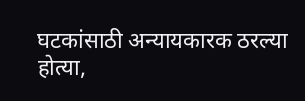घटकांसाठी अन्यायकारक ठरल्या होत्या,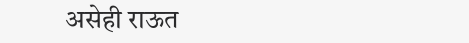असेही राऊत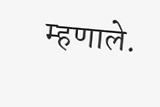म्हणाले.